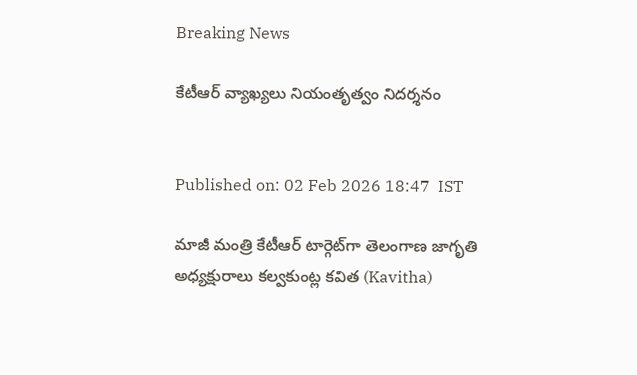Breaking News

కేటీఆర్ వ్యాఖ్యలు నియంతృత్వం నిదర్శనం


Published on: 02 Feb 2026 18:47  IST

మాజీ మంత్రి కేటీఆర్ టార్గెట్‌గా తెలంగాణ జాగృతి అధ్యక్షురాలు కల్వకుంట్ల కవిత (Kavitha)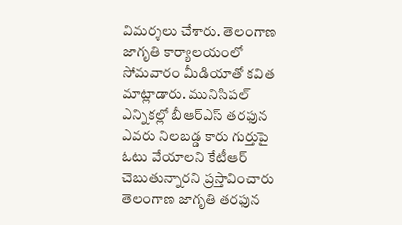విమర్శలు చేశారు. తెలంగాణ జాగృతి కార్యాలయంలో సోమవారం మీడియాతో కవిత మాట్లాడారు. మునిసిపల్ ఎన్నికల్లో బీఆర్ఎస్ తరఫున ఎవరు నిలబడ్డ కారు గుర్తుపై ఓటు వేయాలని కేటీఆర్ చెబుతున్నారని ప్రస్తావించారు తెలంగాణ జాగృతి తరఫున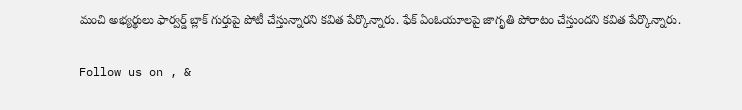మంచి అభ్యర్థులు ఫార్వర్డ్ బ్లాక్ గుర్తుపై పోటీ చేస్తున్నారని కవిత పేర్కొన్నారు. ఫేక్ ఏంఓయూలపై జాగృతి పోరాటం చేస్తుందని కవిత పేర్కొన్నారు.

Follow us on , &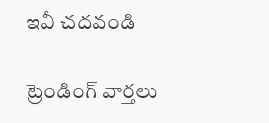ఇవీ చదవండి

ట్రెండింగ్ వార్తలు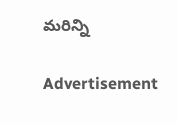మరిన్ని

Advertisement